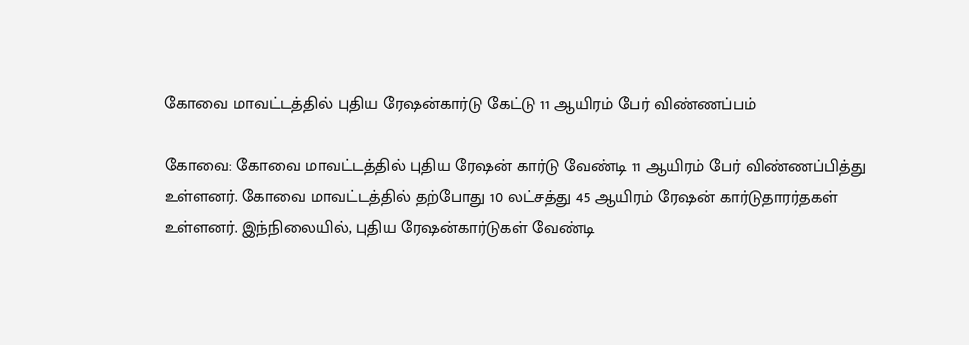கோவை மாவட்டத்தில் புதிய ரேஷன்கார்டு கேட்டு 11 ஆயிரம் பேர் விண்ணப்பம்

கோவை: கோவை மாவட்டத்தில் புதிய ரேஷன் கார்டு வேண்டி 11 ஆயிரம் பேர் விண்ணப்பித்து உள்ளனர். கோவை மாவட்டத்தில் தற்போது 10 லட்சத்து 45 ஆயிரம் ரேஷன் கார்டுதாரர்தகள் உள்ளனர். இந்நிலையில், புதிய ரேஷன்கார்டுகள் வேண்டி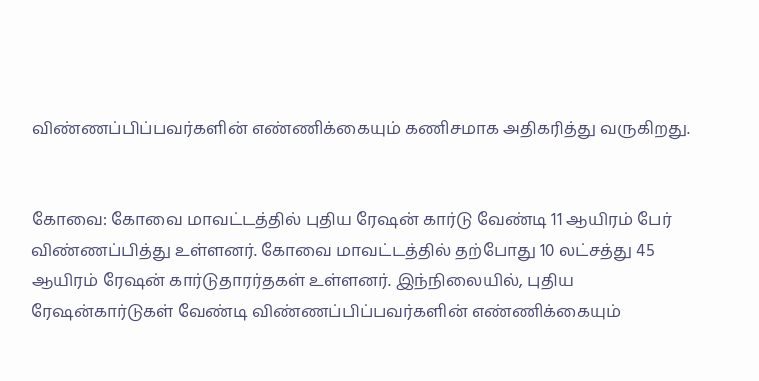விண்ணப்பிப்பவர்களின் எண்ணிக்கையும் கணிசமாக அதிகரித்து வருகிறது.


கோவை: கோவை மாவட்டத்தில் புதிய ரேஷன் கார்டு வேண்டி 11 ஆயிரம் பேர் விண்ணப்பித்து உள்ளனர். கோவை மாவட்டத்தில் தற்போது 10 லட்சத்து 45 ஆயிரம் ரேஷன் கார்டுதாரர்தகள் உள்ளனர். இந்நிலையில், புதிய ரேஷன்கார்டுகள் வேண்டி விண்ணப்பிப்பவர்களின் எண்ணிக்கையும்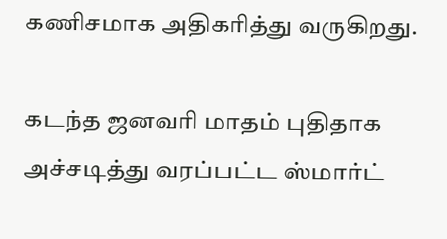கணிசமாக அதிகரித்து வருகிறது.

கடந்த ஜனவரி மாதம் புதிதாக அச்சடித்து வரப்பட்ட ஸ்மார்ட்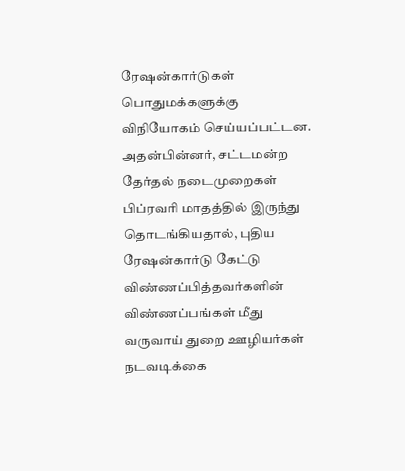ரேஷன்கார்டுகள் பொதுமக்களுக்கு விநியோகம் செய்யப்பட்டன. அதன்பின்னர், சட்டமன்ற தேர்தல் நடைமுறைகள் பிப்ரவரி மாதத்தில் இருந்து தொடங்கியதால், புதிய ரேஷன்கார்டு கேட்டு விண்ணப்பித்தவர்களின் விண்ணப்பங்கள் மீது வருவாய் துறை ஊழியர்கள் நடவடிக்கை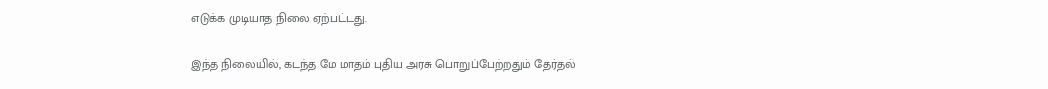எடுக்க முடியாத நிலை ஏற்பட்டது.

இந்த நிலையில், கடந்த மே மாதம் புதிய அரசு பொறுப்பேற்றதும் தேர்தல்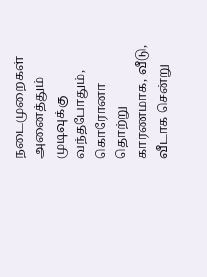நடைமுறைகள் அனைத்தும் முடிவுக்கு வந்தபோதும், கொரோனா தொற்று காரணமாக, வீடு, வீடாக சென்று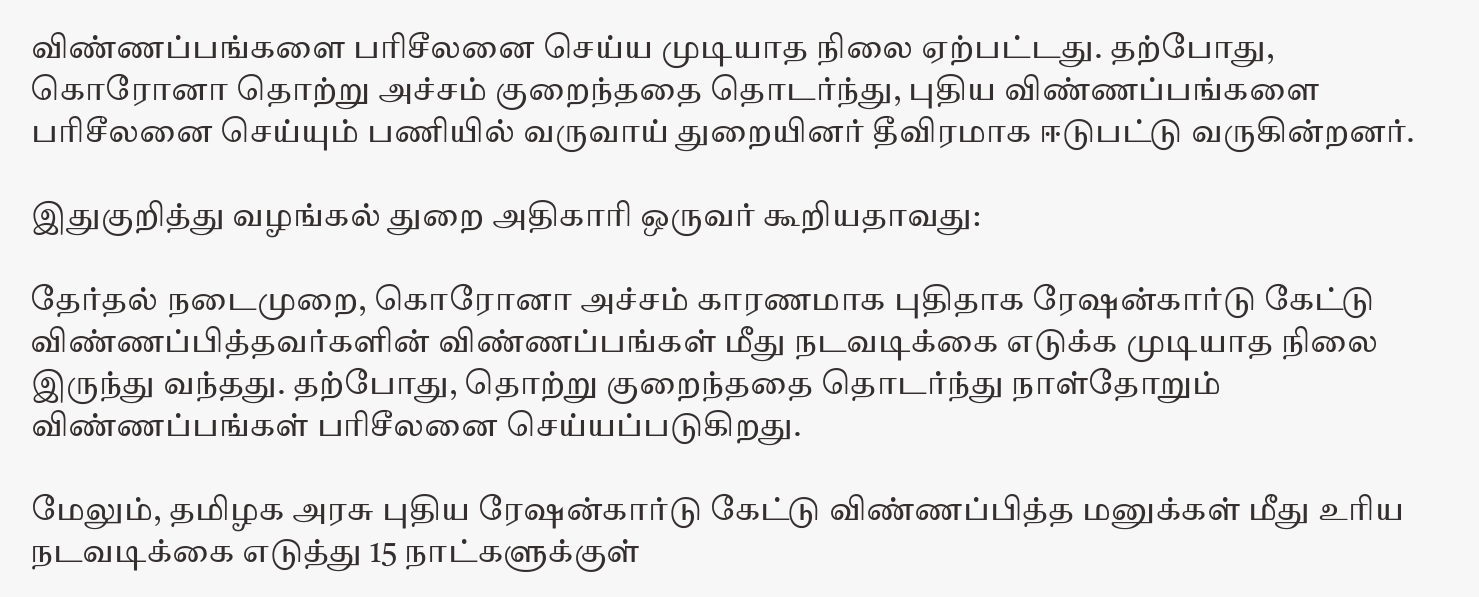விண்ணப்பங்களை பரிசீலனை செய்ய முடியாத நிலை ஏற்பட்டது. தற்போது, கொரோனா தொற்று அச்சம் குறைந்ததை தொடர்ந்து, புதிய விண்ணப்பங்களை பரிசீலனை செய்யும் பணியில் வருவாய் துறையினர் தீவிரமாக ஈடுபட்டு வருகின்றனர்.

இதுகுறித்து வழங்கல் துறை அதிகாரி ஒருவர் கூறியதாவது:

தேர்தல் நடைமுறை, கொரோனா அச்சம் காரணமாக புதிதாக ரேஷன்கார்டு கேட்டு விண்ணப்பித்தவர்களின் விண்ணப்பங்கள் மீது நடவடிக்கை எடுக்க முடியாத நிலை இருந்து வந்தது. தற்போது, தொற்று குறைந்ததை தொடர்ந்து நாள்தோறும் விண்ணப்பங்கள் பரிசீலனை செய்யப்படுகிறது.

மேலும், தமிழக அரசு புதிய ரேஷன்கார்டு கேட்டு விண்ணப்பித்த மனுக்கள் மீது உரிய நடவடிக்கை எடுத்து 15 நாட்களுக்குள்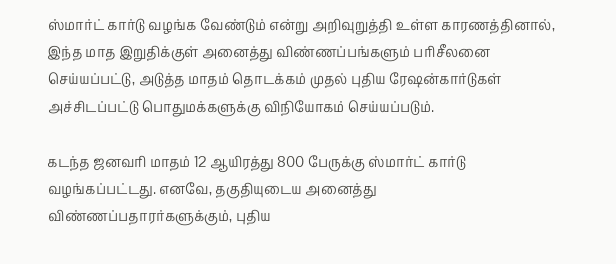ஸ்மார்ட் கார்டு வழங்க வேண்டும் என்று அறிவுறுத்தி உள்ள காரணத்தினால், இந்த மாத இறுதிக்குள் அனைத்து விண்ணப்பங்களும் பரிசீலனை செய்யப்பட்டு, அடுத்த மாதம் தொடக்கம் முதல் புதிய ரேஷன்கார்டுகள் அச்சிடப்பட்டு பொதுமக்களுக்கு விநியோகம் செய்யப்படும்.

கடந்த ஜனவரி மாதம் 12 ஆயிரத்து 800 பேருக்கு ஸ்மார்ட் கார்டு வழங்கப்பட்டது. எனவே, தகுதியுடைய அனைத்து விண்ணப்பதாரர்களுக்கும், புதிய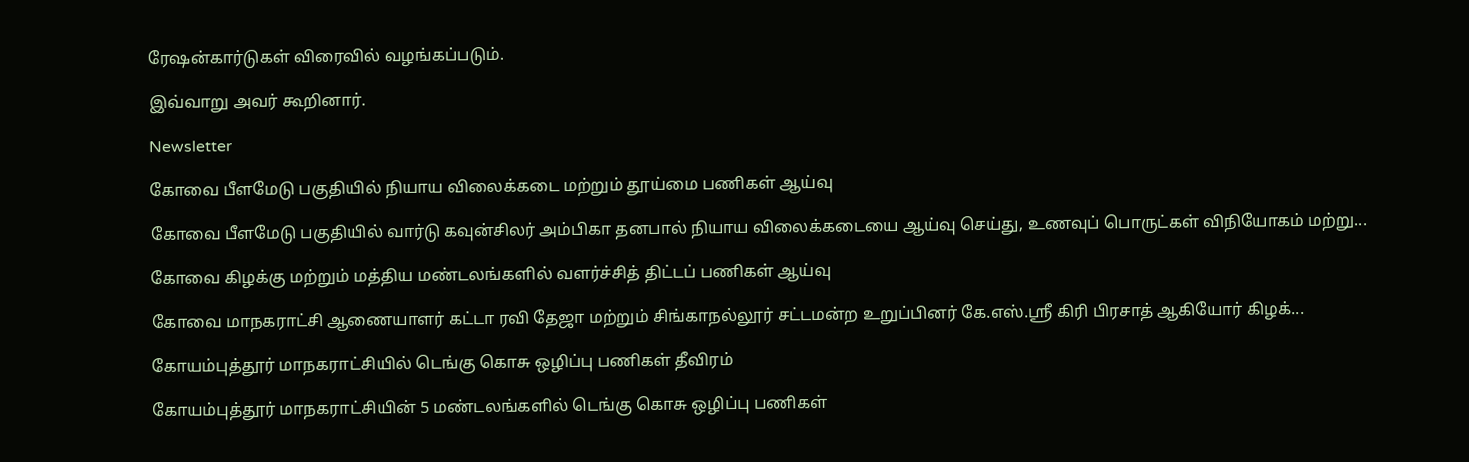ரேஷன்கார்டுகள் விரைவில் வழங்கப்படும்.

இவ்வாறு அவர் கூறினார்.

Newsletter

கோவை பீளமேடு பகுதியில் நியாய விலைக்கடை மற்றும் தூய்மை பணிகள் ஆய்வு

கோவை பீளமேடு பகுதியில் வார்டு கவுன்சிலர் அம்பிகா தனபால் நியாய விலைக்கடையை ஆய்வு செய்து, உணவுப் பொருட்கள் விநியோகம் மற்று...

கோவை கிழக்கு மற்றும் மத்திய மண்டலங்களில் வளர்ச்சித் திட்டப் பணிகள் ஆய்வு

கோவை மாநகராட்சி ஆணையாளர் கட்டா ரவி தேஜா மற்றும் சிங்காநல்லூர் சட்டமன்ற உறுப்பினர் கே.எஸ்.ஸ்ரீ கிரி பிரசாத் ஆகியோர் கிழக்...

கோயம்புத்தூர் மாநகராட்சியில் டெங்கு கொசு ஒழிப்பு பணிகள் தீவிரம்

கோயம்புத்தூர் மாநகராட்சியின் 5 மண்டலங்களில் டெங்கு கொசு ஒழிப்பு பணிகள்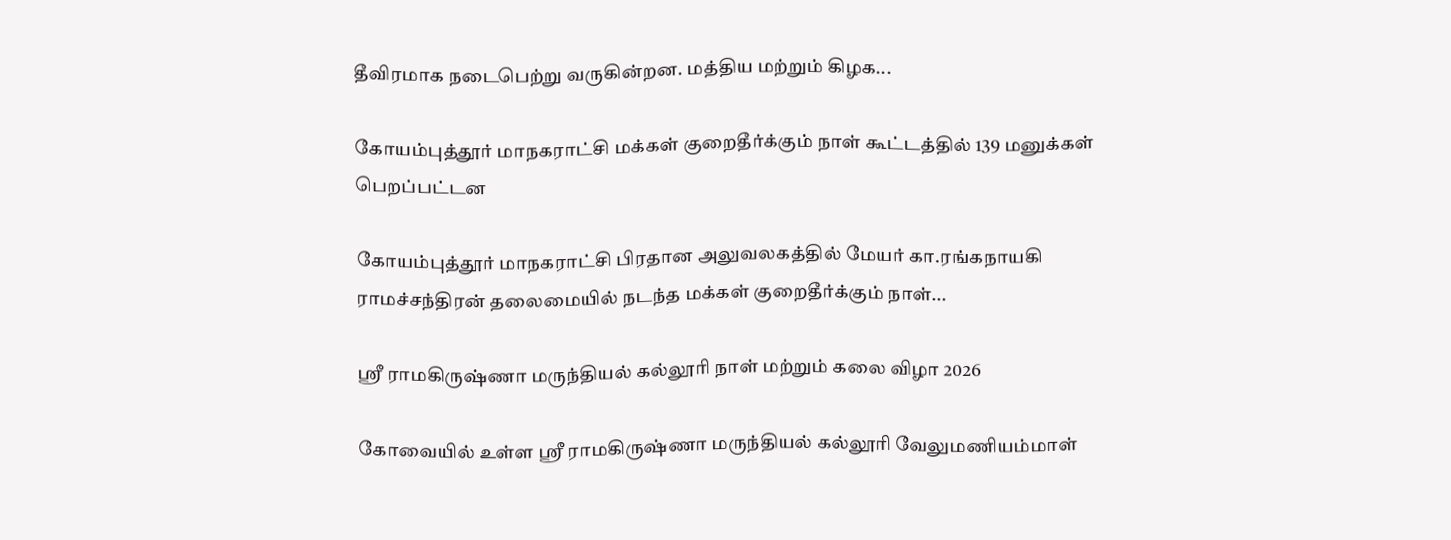தீவிரமாக நடைபெற்று வருகின்றன. மத்திய மற்றும் கிழக...

கோயம்புத்தூர் மாநகராட்சி மக்கள் குறைதீர்க்கும் நாள் கூட்டத்தில் 139 மனுக்கள் பெறப்பட்டன

கோயம்புத்தூர் மாநகராட்சி பிரதான அலுவலகத்தில் மேயர் கா.ரங்கநாயகி ராமச்சந்திரன் தலைமையில் நடந்த மக்கள் குறைதீர்க்கும் நாள்...

ஸ்ரீ ராமகிருஷ்ணா மருந்தியல் கல்லூரி நாள் மற்றும் கலை விழா 2026

கோவையில் உள்ள ஸ்ரீ ராமகிருஷ்ணா மருந்தியல் கல்லூரி வேலுமணியம்மாள்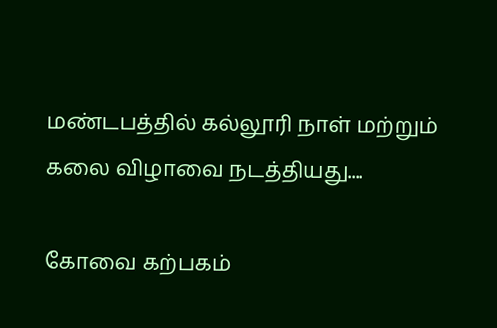மண்டபத்தில் கல்லூரி நாள் மற்றும் கலை விழாவை நடத்தியது....

கோவை கற்பகம்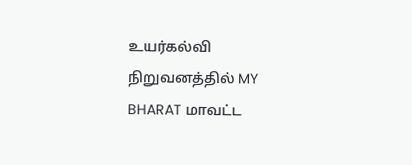உயர்கல்வி நிறுவனத்தில் MY BHARAT மாவட்ட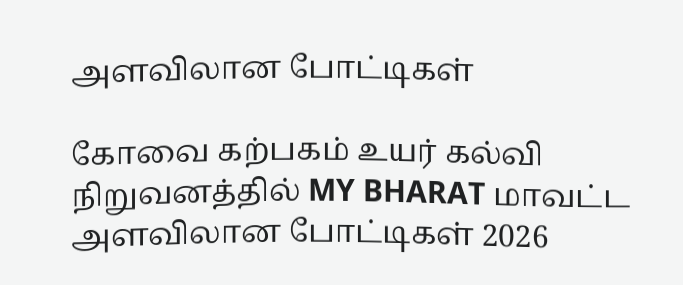அளவிலான போட்டிகள்

கோவை கற்பகம் உயர் கல்வி நிறுவனத்தில் MY BHARAT மாவட்ட அளவிலான போட்டிகள் 2026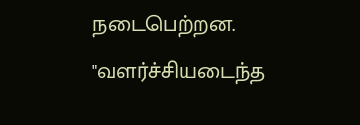நடைபெற்றன. "வளர்ச்சியடைந்த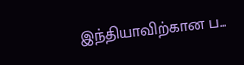இந்தியாவிற்கான ப...